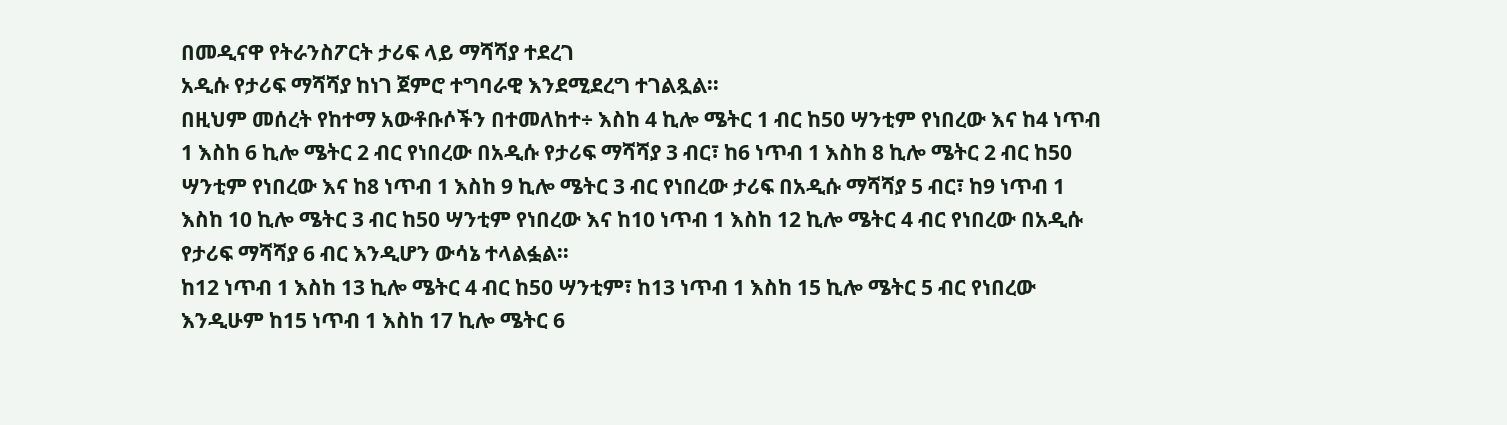በመዲናዋ የትራንስፖርት ታሪፍ ላይ ማሻሻያ ተደረገ
አዲሱ የታሪፍ ማሻሻያ ከነገ ጀምሮ ተግባራዊ እንደሚደረግ ተገልጿል፡፡
በዚህም መሰረት የከተማ አውቶቡሶችን በተመለከተ÷ እስከ 4 ኪሎ ሜትር 1 ብር ከ50 ሣንቲም የነበረው እና ከ4 ነጥብ 1 እስከ 6 ኪሎ ሜትር 2 ብር የነበረው በአዲሱ የታሪፍ ማሻሻያ 3 ብር፣ ከ6 ነጥብ 1 እስከ 8 ኪሎ ሜትር 2 ብር ከ50 ሣንቲም የነበረው እና ከ8 ነጥብ 1 እስከ 9 ኪሎ ሜትር 3 ብር የነበረው ታሪፍ በአዲሱ ማሻሻያ 5 ብር፣ ከ9 ነጥብ 1 እስከ 10 ኪሎ ሜትር 3 ብር ከ50 ሣንቲም የነበረው እና ከ10 ነጥብ 1 እስከ 12 ኪሎ ሜትር 4 ብር የነበረው በአዲሱ የታሪፍ ማሻሻያ 6 ብር እንዲሆን ውሳኔ ተላልፏል፡፡
ከ12 ነጥብ 1 እስከ 13 ኪሎ ሜትር 4 ብር ከ50 ሣንቲም፣ ከ13 ነጥብ 1 እስከ 15 ኪሎ ሜትር 5 ብር የነበረው እንዲሁም ከ15 ነጥብ 1 እስከ 17 ኪሎ ሜትር 6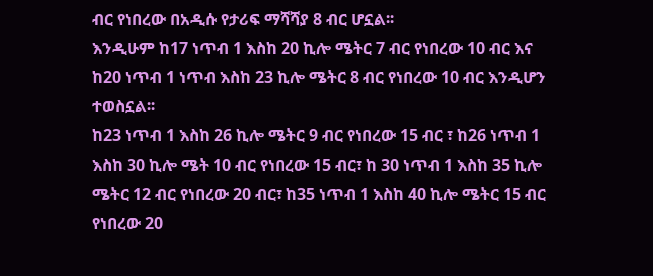ብር የነበረው በአዲሱ የታሪፍ ማሻሻያ 8 ብር ሆኗል፡፡
እንዲሁም ከ17 ነጥብ 1 እስከ 20 ኪሎ ሜትር 7 ብር የነበረው 10 ብር እና ከ20 ነጥብ 1 ነጥብ እስከ 23 ኪሎ ሜትር 8 ብር የነበረው 10 ብር እንዲሆን ተወስኗል፡፡
ከ23 ነጥብ 1 እስከ 26 ኪሎ ሜትር 9 ብር የነበረው 15 ብር ፣ ከ26 ነጥብ 1 እስከ 30 ኪሎ ሜት 10 ብር የነበረው 15 ብር፣ ከ 30 ነጥብ 1 እስከ 35 ኪሎ ሜትር 12 ብር የነበረው 20 ብር፣ ከ35 ነጥብ 1 እስከ 40 ኪሎ ሜትር 15 ብር የነበረው 20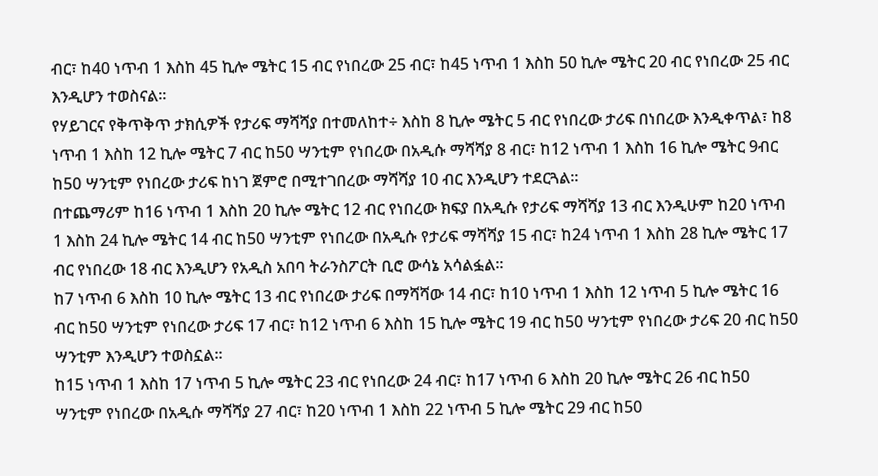ብር፣ ከ40 ነጥብ 1 እስከ 45 ኪሎ ሜትር 15 ብር የነበረው 25 ብር፣ ከ45 ነጥብ 1 እስከ 50 ኪሎ ሜትር 20 ብር የነበረው 25 ብር እንዲሆን ተወስናል፡፡
የሃይገርና የቅጥቅጥ ታክሲዎች የታሪፍ ማሻሻያ በተመለከተ÷ እስከ 8 ኪሎ ሜትር 5 ብር የነበረው ታሪፍ በነበረው እንዲቀጥል፣ ከ8 ነጥብ 1 እስከ 12 ኪሎ ሜትር 7 ብር ከ50 ሣንቲም የነበረው በአዲሱ ማሻሻያ 8 ብር፣ ከ12 ነጥብ 1 እስከ 16 ኪሎ ሜትር 9ብር ከ50 ሣንቲም የነበረው ታሪፍ ከነገ ጀምሮ በሚተገበረው ማሻሻያ 10 ብር እንዲሆን ተደርጓል፡፡
በተጨማሪም ከ16 ነጥብ 1 እስከ 20 ኪሎ ሜትር 12 ብር የነበረው ክፍያ በአዲሱ የታሪፍ ማሻሻያ 13 ብር እንዲሁም ከ20 ነጥብ 1 እስከ 24 ኪሎ ሜትር 14 ብር ከ50 ሣንቲም የነበረው በአዲሱ የታሪፍ ማሻሻያ 15 ብር፣ ከ24 ነጥብ 1 እስከ 28 ኪሎ ሜትር 17 ብር የነበረው 18 ብር እንዲሆን የአዲስ አበባ ትራንስፖርት ቢሮ ውሳኔ አሳልፏል፡፡
ከ7 ነጥብ 6 እስከ 10 ኪሎ ሜትር 13 ብር የነበረው ታሪፍ በማሻሻው 14 ብር፣ ከ10 ነጥብ 1 እስከ 12 ነጥብ 5 ኪሎ ሜትር 16 ብር ከ50 ሣንቲም የነበረው ታሪፍ 17 ብር፣ ከ12 ነጥብ 6 እስከ 15 ኪሎ ሜትር 19 ብር ከ50 ሣንቲም የነበረው ታሪፍ 20 ብር ከ50 ሣንቲም እንዲሆን ተወስኗል፡፡
ከ15 ነጥብ 1 እስከ 17 ነጥብ 5 ኪሎ ሜትር 23 ብር የነበረው 24 ብር፣ ከ17 ነጥብ 6 እስከ 20 ኪሎ ሜትር 26 ብር ከ50 ሣንቲም የነበረው በአዲሱ ማሻሻያ 27 ብር፣ ከ20 ነጥብ 1 እስከ 22 ነጥብ 5 ኪሎ ሜትር 29 ብር ከ50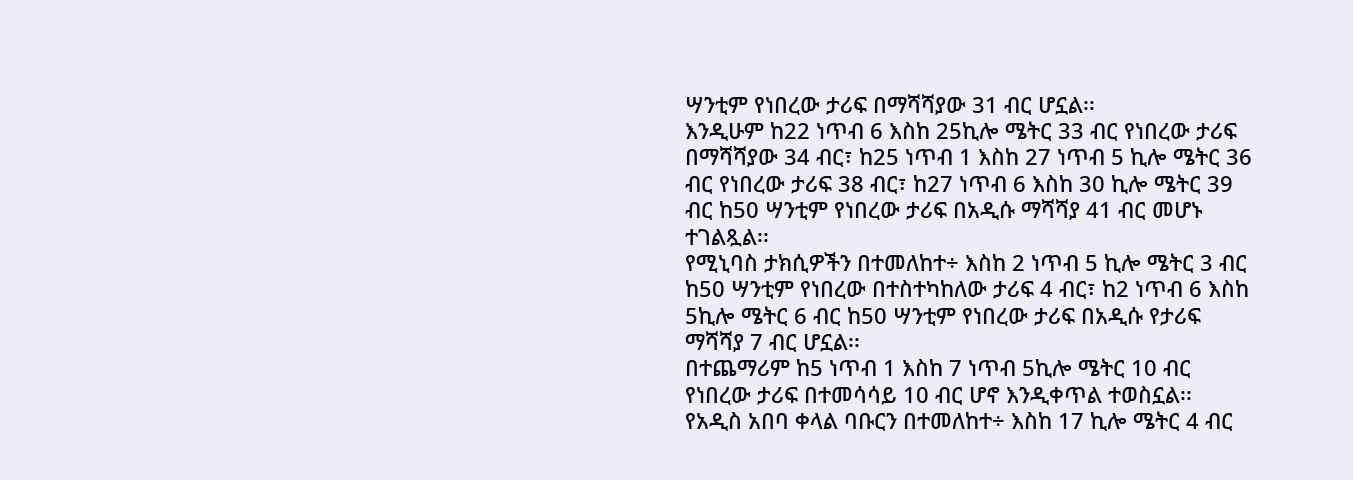ሣንቲም የነበረው ታሪፍ በማሻሻያው 31 ብር ሆኗል፡፡
እንዲሁም ከ22 ነጥብ 6 እስከ 25ኪሎ ሜትር 33 ብር የነበረው ታሪፍ በማሻሻያው 34 ብር፣ ከ25 ነጥብ 1 እስከ 27 ነጥብ 5 ኪሎ ሜትር 36 ብር የነበረው ታሪፍ 38 ብር፣ ከ27 ነጥብ 6 እስከ 30 ኪሎ ሜትር 39 ብር ከ50 ሣንቲም የነበረው ታሪፍ በአዲሱ ማሻሻያ 41 ብር መሆኑ ተገልጿል፡፡
የሚኒባስ ታክሲዎችን በተመለከተ÷ እስከ 2 ነጥብ 5 ኪሎ ሜትር 3 ብር ከ50 ሣንቲም የነበረው በተስተካከለው ታሪፍ 4 ብር፣ ከ2 ነጥብ 6 እስከ 5ኪሎ ሜትር 6 ብር ከ50 ሣንቲም የነበረው ታሪፍ በአዲሱ የታሪፍ ማሻሻያ 7 ብር ሆኗል፡፡
በተጨማሪም ከ5 ነጥብ 1 እስከ 7 ነጥብ 5ኪሎ ሜትር 10 ብር የነበረው ታሪፍ በተመሳሳይ 10 ብር ሆኖ እንዲቀጥል ተወስኗል፡፡
የአዲስ አበባ ቀላል ባቡርን በተመለከተ÷ እስከ 17 ኪሎ ሜትር 4 ብር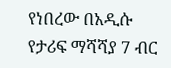የነበረው በአዲሱ የታሪፍ ማሻሻያ 7 ብር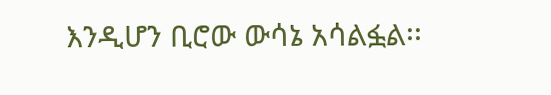እንዲሆን ቢሮው ውሳኔ አሳልፏል፡፡